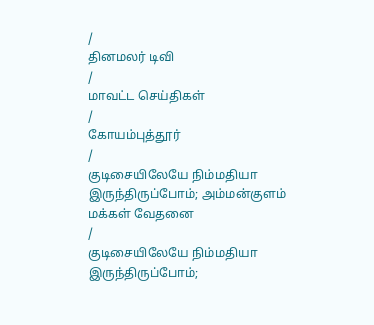/
தினமலர் டிவி
/
மாவட்ட செய்திகள்
/
கோயம்புத்தூர்
/
குடிசையிலேயே நிம்மதியா இருந்திருப்போம்; அம்மன்குளம் மக்கள் வேதனை
/
குடிசையிலேயே நிம்மதியா இருந்திருப்போம்;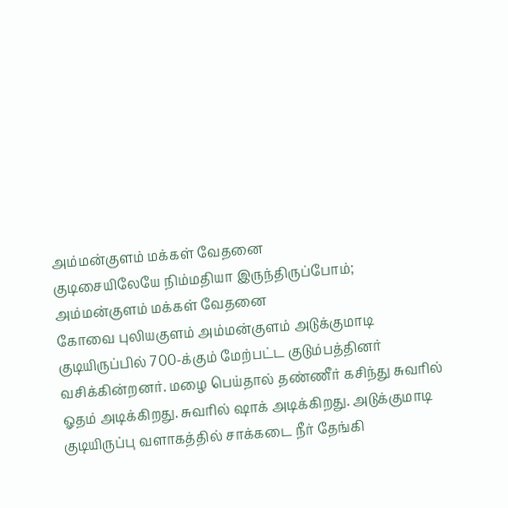அம்மன்குளம் மக்கள் வேதனை
குடிசையிலேயே நிம்மதியா இருந்திருப்போம்; அம்மன்குளம் மக்கள் வேதனை
கோவை புலியகுளம் அம்மன்குளம் அடுக்குமாடி குடியிருப்பில் 700-க்கும் மேற்பட்ட குடும்பத்தினர் வசிக்கின்றனர். மழை பெய்தால் தண்ணீர் கசிந்து சுவரில் ஓதம் அடிக்கிறது. சுவரில் ஷாக் அடிக்கிறது. அடுக்குமாடி குடியிருப்பு வளாகத்தில் சாக்கடை நீர் தேங்கி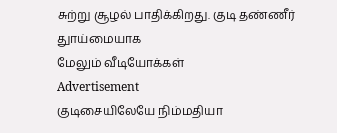சுற்று சூழல் பாதிக்கிறது. குடி தண்ணீர் துாய்மையாக
மேலும் வீடியோக்கள்
Advertisement
குடிசையிலேயே நிம்மதியா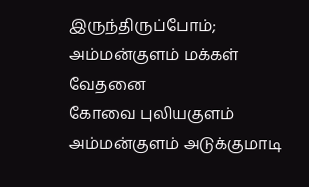இருந்திருப்போம்; அம்மன்குளம் மக்கள் வேதனை
கோவை புலியகுளம் அம்மன்குளம் அடுக்குமாடி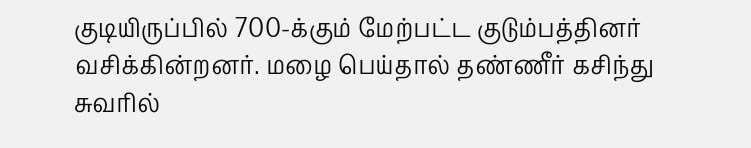குடியிருப்பில் 700-க்கும் மேற்பட்ட குடும்பத்தினர் வசிக்கின்றனர். மழை பெய்தால் தண்ணீர் கசிந்து சுவரில்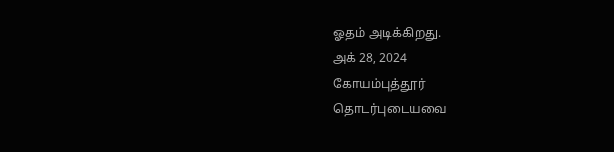ஓதம் அடிக்கிறது.
அக் 28, 2024
கோயம்புத்தூர்
தொடர்புடையவை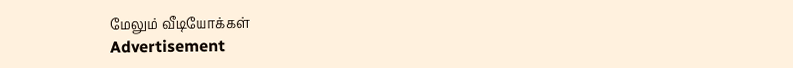மேலும் வீடியோக்கள்
Advertisement